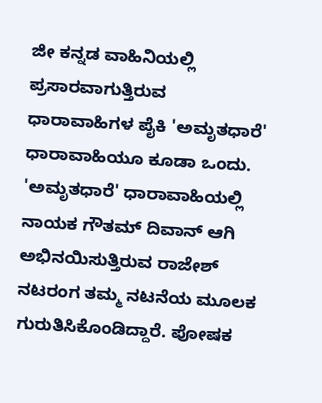ಜೀ ಕನ್ನಡ ವಾಹಿನಿಯಲ್ಲಿ ಪ್ರಸಾರವಾಗುತ್ತಿರುವ ಧಾರಾವಾಹಿಗಳ ಪೈಕಿ 'ಅಮೃತಧಾರೆ' ಧಾರಾವಾಹಿಯೂ ಕೂಡಾ ಒಂದು. 'ಅಮೃತಧಾರೆ' ಧಾರಾವಾಹಿಯಲ್ಲಿ ನಾಯಕ ಗೌತಮ್ ದಿವಾನ್ ಆಗಿ ಅಭಿನಯಿಸುತ್ತಿರುವ ರಾಜೇಶ್ ನಟರಂಗ ತಮ್ಮ ನಟನೆಯ ಮೂಲಕ ಗುರುತಿಸಿಕೊಂಡಿದ್ದಾರೆ. ಪೋಷಕ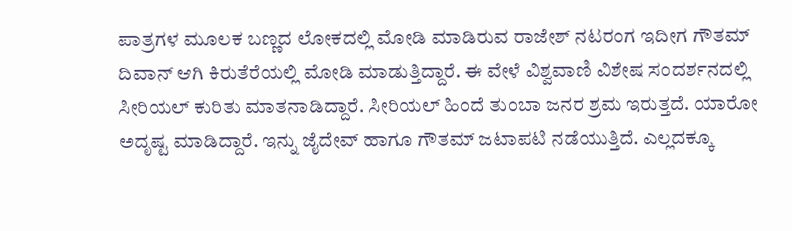ಪಾತ್ರಗಳ ಮೂಲಕ ಬಣ್ಣದ ಲೋಕದಲ್ಲಿ ಮೋಡಿ ಮಾಡಿರುವ ರಾಜೇಶ್ ನಟರಂಗ ಇದೀಗ ಗೌತಮ್ ದಿವಾನ್ ಆಗಿ ಕಿರುತೆರೆಯಲ್ಲಿ ಮೋಡಿ ಮಾಡುತ್ತಿದ್ದಾರೆ. ಈ ವೇಳೆ ವಿಶ್ವವಾಣಿ ವಿಶೇಷ ಸಂದರ್ಶನದಲ್ಲಿ ಸೀರಿಯಲ್ ಕುರಿತು ಮಾತನಾಡಿದ್ದಾರೆ. ಸೀರಿಯಲ್ ಹಿಂದೆ ತುಂಬಾ ಜನರ ಶ್ರಮ ಇರುತ್ತದೆ. ಯಾರೋ ಅದೃಷ್ಟ ಮಾಡಿದ್ದಾರೆ. ಇನ್ನು ಜೈದೇವ್ ಹಾಗೂ ಗೌತಮ್ ಜಟಾಪಟಿ ನಡೆಯುತ್ತಿದೆ. ಎಲ್ಲದಕ್ಕೂ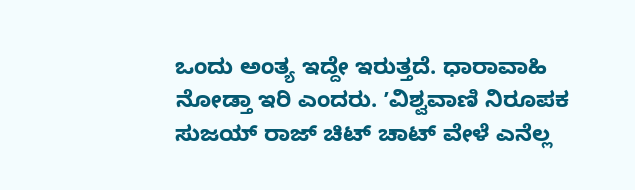ಒಂದು ಅಂತ್ಯ ಇದ್ದೇ ಇರುತ್ತದೆ. ಧಾರಾವಾಹಿ ನೋಡ್ತಾ ಇರಿ ಎಂದರು. ʼವಿಶ್ವವಾಣಿ ನಿರೂಪಕ ಸುಜಯ್ ರಾಜ್ ಚಿಟ್ ಚಾಟ್ ವೇಳೆ ಎನೆಲ್ಲ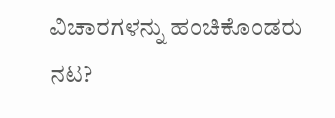ವಿಚಾರಗಳನ್ನು ಹಂಚಿಕೊಂಡರು ನಟ?